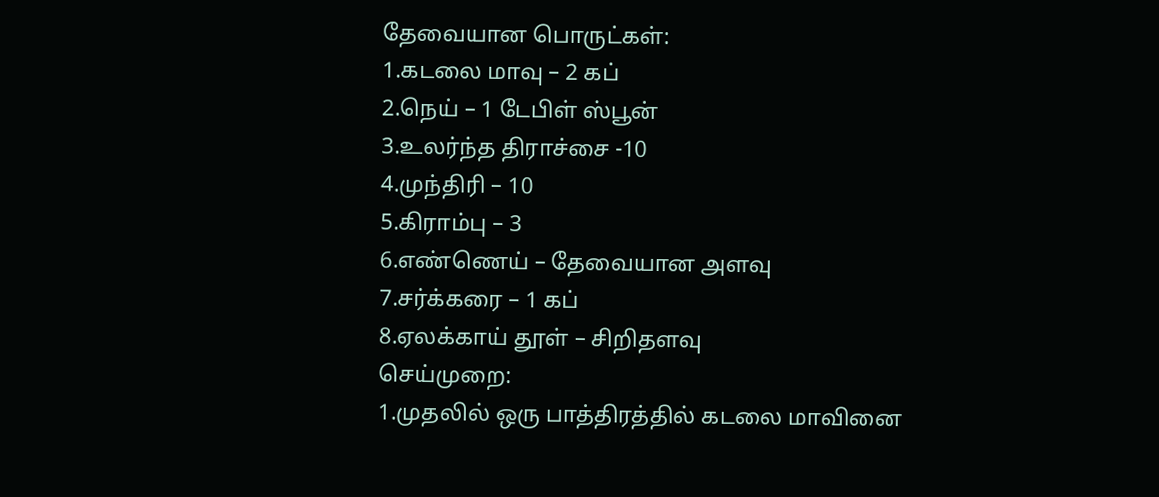தேவையான பொருட்கள்:
1.கடலை மாவு – 2 கப்
2.நெய் – 1 டேபிள் ஸ்பூன்
3.உலர்ந்த திராச்சை -10
4.முந்திரி – 10
5.கிராம்பு – 3
6.எண்ணெய் – தேவையான அளவு
7.சர்க்கரை – 1 கப்
8.ஏலக்காய் தூள் – சிறிதளவு
செய்முறை:
1.முதலில் ஒரு பாத்திரத்தில் கடலை மாவினை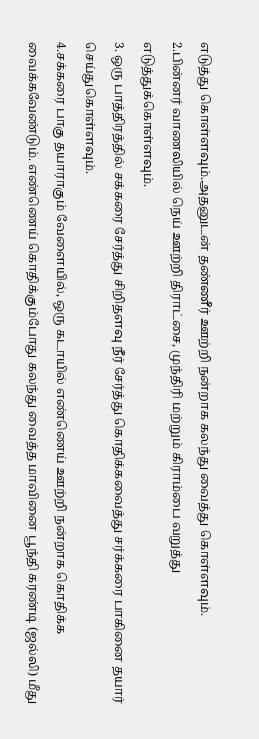எடுத்து கொள்ளவும்.அதனுடன் தண்ணீர் ஊற்றி நன்றாக கலந்து வைத்து கொள்ளவும்.
2.பின்னர் வாணலியில் நெய் ஊற்றி திராட்சை, முந்திரி மற்றும் கிராம்பை வறுத்து எடுத்துக்கொள்ளவும்.
3. ஒரு பாத்திரத்தில் சக்கரை சேர்த்து சிறிதளவு நீர் சேர்த்து கொதிக்கவைத்து சர்க்கரை பாகினை தயார் செய்துகொள்ளவும்.
4.சக்கரை பாகு தயாராகும் வேளையில், ஒரு கடாயில் எண்ணெய் ஊற்றி நன்றாக கொதிக்க வைக்கவேண்டும். எண்ணெய் கொதிக்கும்போது கலந்து வைத்த மாவினை பூந்தி கரண்டி (ஜல்லி) மீது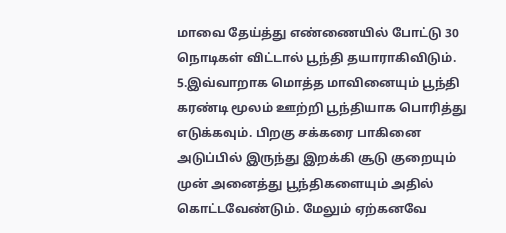மாவை தேய்த்து எண்ணையில் போட்டு 30 நொடிகள் விட்டால் பூந்தி தயாராகிவிடும்.
5.இவ்வாறாக மொத்த மாவினையும் பூந்தி கரண்டி மூலம் ஊற்றி பூந்தியாக பொரித்து எடுக்கவும். பிறகு சக்கரை பாகினை அடுப்பில் இருந்து இறக்கி சூடு குறையும் முன் அனைத்து பூந்திகளையும் அதில் கொட்டவேண்டும். மேலும் ஏற்கனவே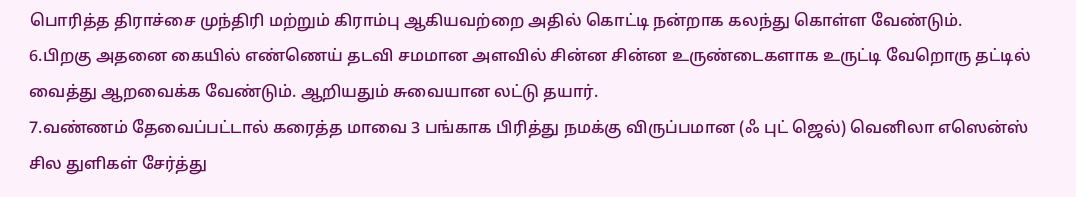பொரித்த திராச்சை முந்திரி மற்றும் கிராம்பு ஆகியவற்றை அதில் கொட்டி நன்றாக கலந்து கொள்ள வேண்டும்.
6.பிறகு அதனை கையில் எண்ணெய் தடவி சமமான அளவில் சின்ன சின்ன உருண்டைகளாக உருட்டி வேறொரு தட்டில் வைத்து ஆறவைக்க வேண்டும். ஆறியதும் சுவையான லட்டு தயார்.
7.வண்ணம் தேவைப்பட்டால் கரைத்த மாவை 3 பங்காக பிரித்து நமக்கு விருப்பமான (ஃ புட் ஜெல்) வெனிலா எஸென்ஸ் சில துளிகள் சேர்த்து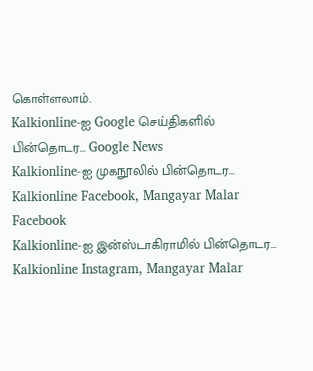கொள்ளலாம்.
Kalkionline-ஐ Google செய்திகளில் பின்தொடர... Google News
Kalkionline-ஐ முகநூலில் பின்தொடர... Kalkionline Facebook, Mangayar Malar Facebook
Kalkionline-ஐ இன்ஸ்டாகிராமில் பின்தொடர... Kalkionline Instagram, Mangayar Malar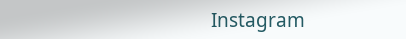Instagram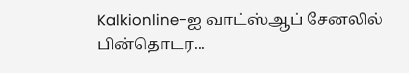Kalkionline-ஐ வாட்ஸ்ஆப் சேனலில் பின்தொடர...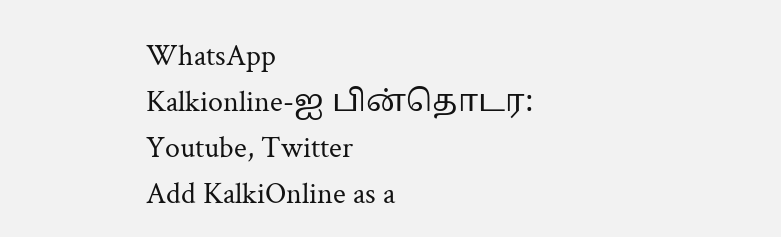WhatsApp
Kalkionline-ஐ பின்தொடர: Youtube, Twitter
Add KalkiOnline as a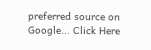preferred source on Google... Click Here